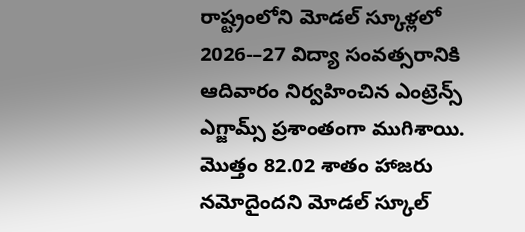రాష్ట్రంలోని మోడల్ స్కూళ్లలో 2026-–27 విద్యా సంవత్సరానికి ఆదివారం నిర్వహించిన ఎంట్రెన్స్ ఎగ్జామ్స్ ప్రశాంతంగా ముగిశాయి. మొత్తం 82.02 శాతం హాజరు నమోదైందని మోడల్ స్కూల్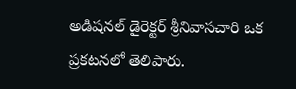అడిషనల్ డైరెక్టర్ శ్రీనివాసచారి ఒక ప్రకటనలో తెలిపారు.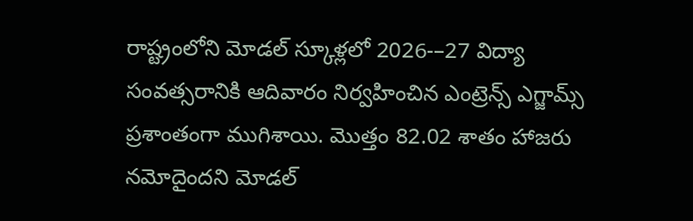రాష్ట్రంలోని మోడల్ స్కూళ్లలో 2026-–27 విద్యా సంవత్సరానికి ఆదివారం నిర్వహించిన ఎంట్రెన్స్ ఎగ్జామ్స్ ప్రశాంతంగా ముగిశాయి. మొత్తం 82.02 శాతం హాజరు నమోదైందని మోడల్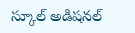స్కూల్ అడిషనల్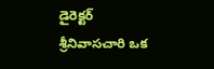డైరెక్టర్ శ్రీనివాసచారి ఒక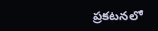ప్రకటనలో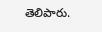తెలిపారు.